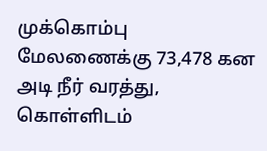முக்கொம்பு மேலணைக்கு 73,478 கன அடி நீர் வரத்து, கொள்ளிடம்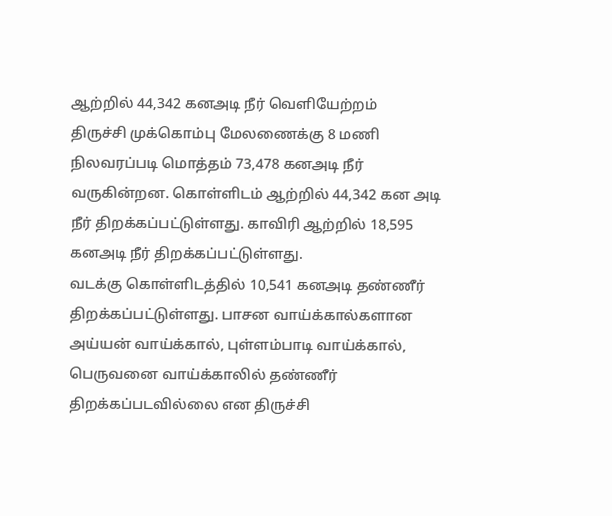ஆற்றில் 44,342 கனஅடி நீர் வெளியேற்றம்
திருச்சி முக்கொம்பு மேலணைக்கு 8 மணி நிலவரப்படி மொத்தம் 73,478 கனஅடி நீர் வருகின்றன. கொள்ளிடம் ஆற்றில் 44,342 கன அடி நீர் திறக்கப்பட்டுள்ளது. காவிரி ஆற்றில் 18,595 கனஅடி நீர் திறக்கப்பட்டுள்ளது.
வடக்கு கொள்ளிடத்தில் 10,541 கனஅடி தண்ணீர் திறக்கப்பட்டுள்ளது. பாசன வாய்க்கால்களான அய்யன் வாய்க்கால், புள்ளம்பாடி வாய்க்கால், பெருவனை வாய்க்காலில் தண்ணீர் திறக்கப்படவில்லை என திருச்சி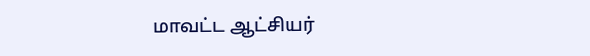மாவட்ட ஆட்சியர்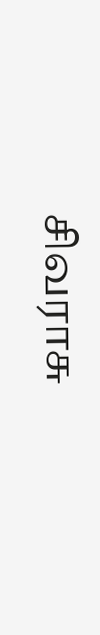சிவராசு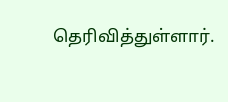தெரிவித்துள்ளார்.